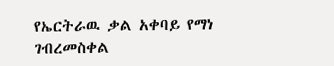የኤርትራዉ ቃል አቀባይ የማነ ገብረመስቀል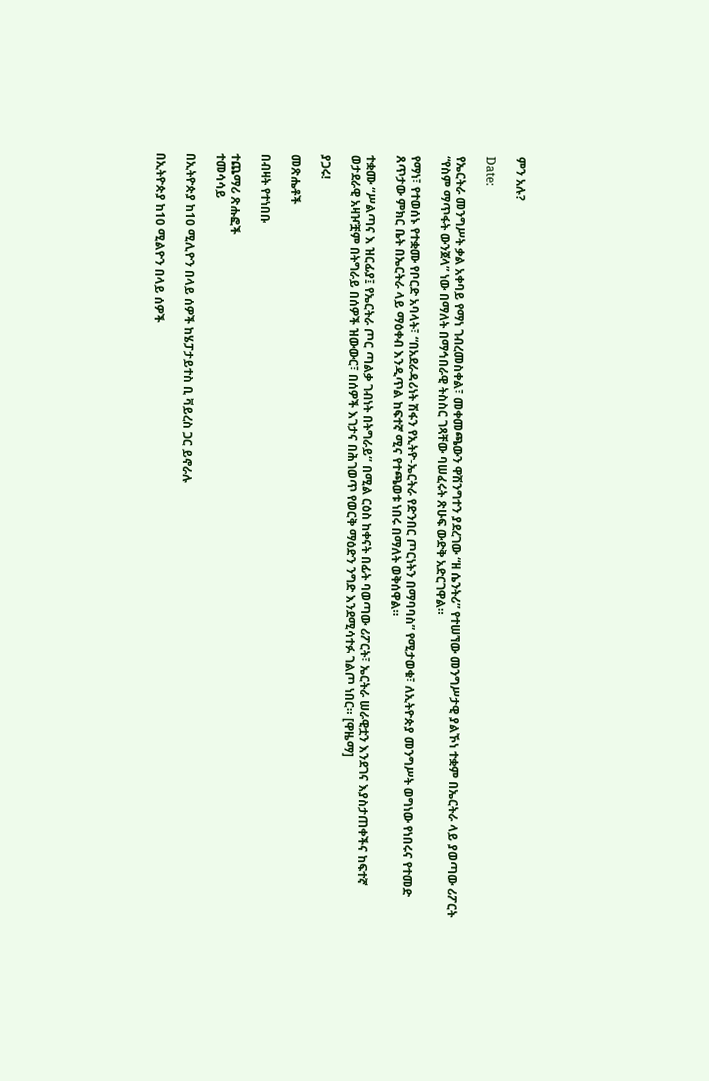ምን አሉ?

Date:

የኤርትራ መንግሥት ቃል አቀባይ የማነ ገብረመስቀል፣ መቀመጫውን ዋሽንግተን ያደረገው “ዘ ሴንትሪ” የተሠኘው መንግሥታዊ ያልኾነ ተቋም በኤርትራ ላይ ያወጣው ሪፖርት “የስም ማጥፋት ውንጀላ” ነው በማለት በማኅበራዊ ትስስር ገጻቸው ባሠፈሩት ጽሁፍ ውድቅ አድርገዋል።

የማነ፣ የተወሰኑ የተቋሙ የቦርድ አባላት፣ “በአደራዳሪነት ሽፋን የኢትዮ-ኤርትራ የድንበር ጦርነትን በማባባስ” የሚታወቁ፣ ለኢትዮጵያ መንግሥት ወግነው የነበሩና የተመድ ጸጥታው ምክር ቤት በኤርትራ ላይ ማዕቀብ እንዲጥል ከፍተኛ ሚና የተጫወቱ ነበሩ በማለት ወቅሰዋል።

ተቋሙ “ሥልጣና እ ዝርፊያ፤ የኤርትራ ጦር ጣልቃ ገብነት በትግራይ‘’ በሚል ርዕስ ከቀናት በፊት ባወጣው ሪፖርት፣ ኤርትራ ሠራዊቷን እንደገና እያስታጠቀችና ከፍተኛ ወታደራዊ አዛዦቿም በትግራይ በሰዎች ዝውውር፣ በሰዎች እገታና በሕገወጥ የወርቅ ማዕድን ንግድ እንደሚሳተፉ ገልጦ ነበር። [ዋዜማ]

ያጋሩ!

መጽሔቶች

በብዛት የተነበቡ

ተጨማሪ ጽሑፎች
ተመሳሳይ

በኢትዮጵያ ከ10 ሚሊዮን በላይ ሰዎች ከሄፓታይተስ ቢ ቫይረስ ጋር ይኖራሉ

በኢትዮጵያ ከ10 ሚልዮን በላይ ሰዎች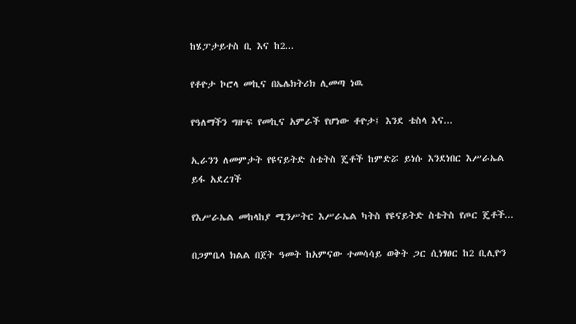ከሄፓታይተስ ቢ እና ከ2...

የቶዮታ ኮሮላ መኪና በኤሌክትሪክ ሊመጣ ነዉ

የዓለማችን ግዙፍ የመኪና አምራች የሆነው ቶዮታ፤ እንደ ቴስላ እና...

ኢራንን ለመምታት የዩናይትድ ስቴትስ ጄቶች ከምድሯ ይነሱ እንደነበር እሥራኤል ይፋ አደረገች

የእሥራኤል መከላከያ ሚንሥትር እሥራኤል ካትስ የዩናይትድ ስቴትስ የጦር ጄቶች...

በጋምቤላ ክልል በጀት ዓመት ከአምናው ተመሳሳይ ወቅት ጋር ሲነፃፀር ከ2 ቢሊዮን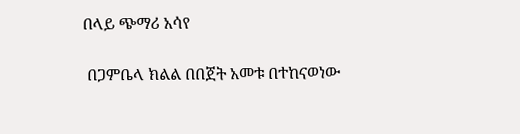በላይ ጭማሪ አሳየ

 በጋምቤላ ክልል በበጀት አመቱ በተከናወነው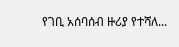የገቢ አሰባሰብ ዙሪያ የተሻለ...